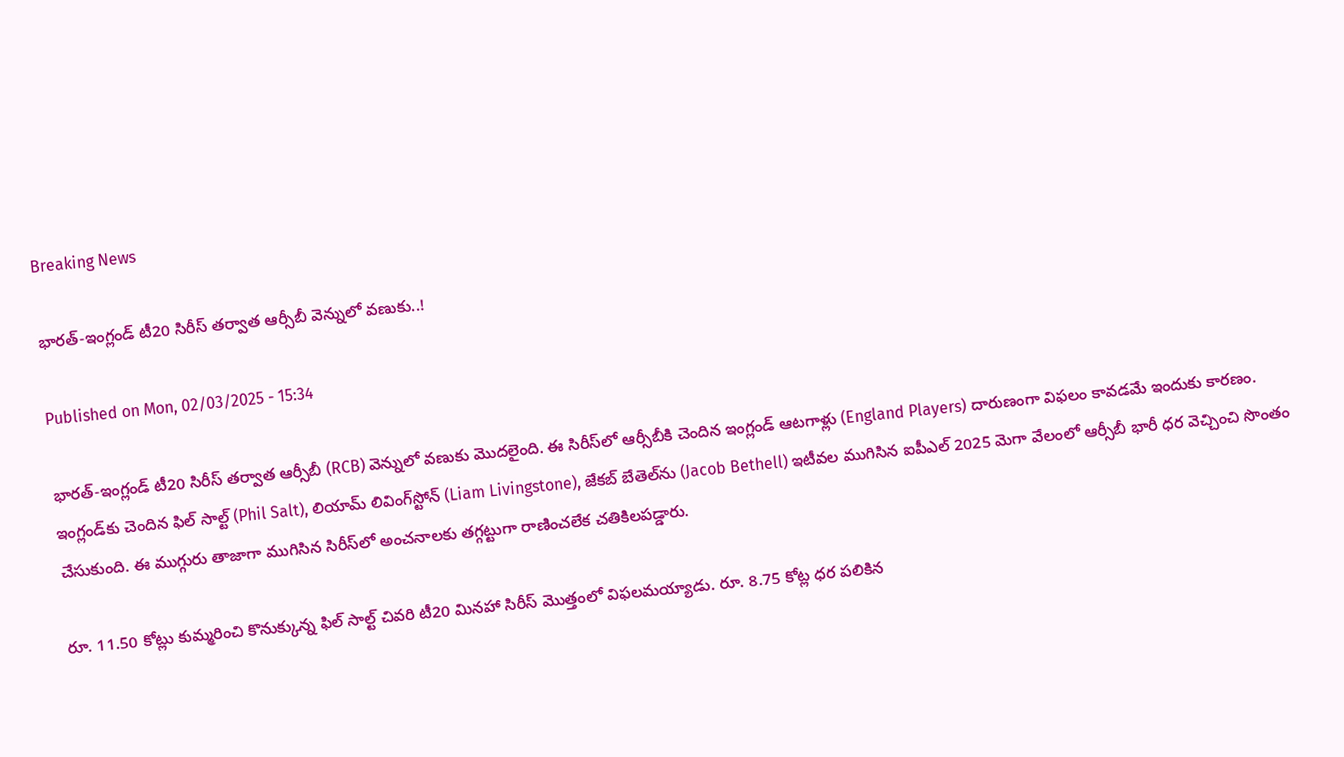Breaking News

భారత్‌-ఇంగ్లండ్‌ టీ20 సిరీస్‌ తర్వాత ఆర్సీబీ వెన్నులో వణుకు..!

Published on Mon, 02/03/2025 - 15:34

భారత్‌-ఇంగ్లండ్‌ టీ20 సిరీస్‌ తర్వాత ఆర్సీబీ (RCB) వెన్నులో వణుకు మొదలైంది. ఈ సిరీస్‌లో ఆర్సీబీకి చెందిన ఇంగ్లండ్‌ ఆటగాళ్లు (England Players) దారుణంగా విఫలం కావడమే ఇందుకు కారణం. ఇంగ్లండ్‌కు చెందిన ఫిల్‌ సాల్ట్‌ (Phil Salt), లియామ్‌ లివింగ్‌స్టోన్‌ (Liam Livingstone), జేకబ్‌ బేతెల్‌ను (Jacob Bethell) ఇటీవల ముగిసిన ఐపీఎల్‌ 2025 మెగా వేలంలో ఆర్సీబీ భారీ ధర వెచ్చించి సొంతం చేసుకుంది. ఈ ముగ్గురు తాజాగా ముగిసిన సిరీస్‌లో అంచనాలకు తగ్గట్టుగా రాణించలేక చతికిలపడ్డారు.

రూ. 11.50 కోట్లు కుమ్మరించి కొనుక్కున్న ఫిల్‌ సాల్ట్‌ చివరి టీ20 మినహా సిరీస్‌ మొత్తంలో విఫలమయ్యాడు. రూ. 8.75 కోట్ల ధర పలికిన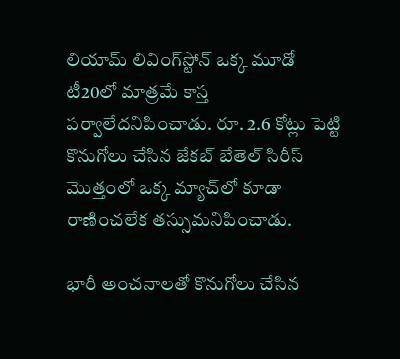లియామ్‌ లివింగ్‌స్టోన్‌ ఒక్క మూడో టీ20లో మాత్రమే కాస్త పర్వాలేదనిపించాడు. రూ. 2.6 కోట్లు పెట్టి కొనుగోలు చేసిన జేకబ్‌ బేతెల్‌ సిరీస్‌ మొత్తంలో ఒక్క మ్యాచ్‌లో కూడా రాణించలేక తస్సుమనిపించాడు.

భారీ అంచనాలతో కొనుగోలు చేసిన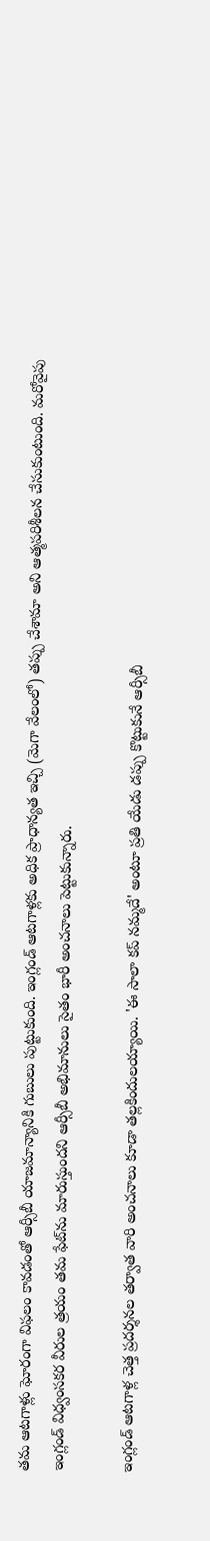తమ ఆటగాళ్లు ఘోరంగా విఫలం కావడంతో ఆర్సీబీ యాజమాన్యానికి గుబులు పుట్టుకుంది. ఇంగ్లండ్‌ ఆటగాళ్లకు అధిక ప్రాధాన్యత ఇచ్చి (మెగా వేలంలో) తప్పు చేశామా అని ఆత్మపరిశీలన చేసుకుంటుంది. మరోవైపు ఇంగ్లండ్‌ విధ్వంసకర వీరుల త్రయం తమ ఫేట్‌ను మారుస్తుందని ఆర్సీబీ అభిమానులు సైతం భారీ అంచనాలు పెట్టుకున్నారు.

ఇంగ్లండ్‌ ఆటగాళ్ల చెత్త ప్రదర్శనల తర్వాత వారి అంచనాలు కూడా తల్లకిందులయ్యాయి. 'ఈ సాలా కప్‌ నమ్మదే' అంటూ ప్రతి యేడు డప్పు కొట్టుకునే ఆర్సీబీ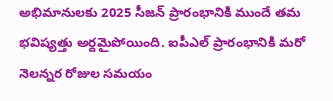అభిమానులకు 2025 సీజన్‌ ప్రారంభానికి ముందే తమ భవిష్యత్తు అర్దమైపోయింది. ఐపీఎల్‌ ప్రారంభానికి మరో నెలన్నర రోజుల సమయం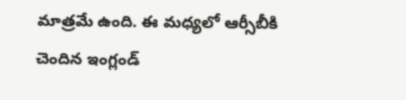మాత్రమే ఉంది. ఈ మధ్యలో ఆర్సీబీకి చెందిన ఇంగ్లండ్‌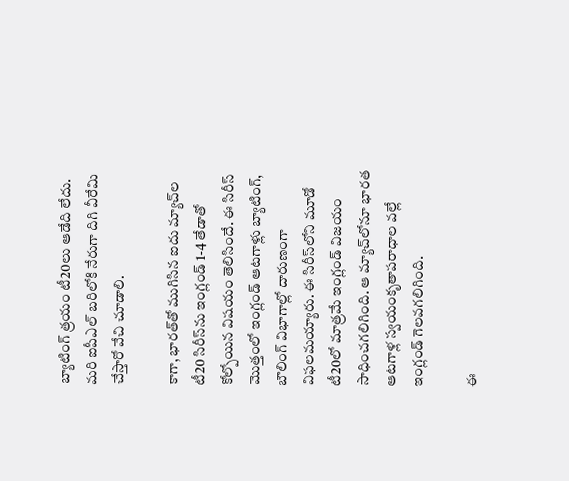బ్యాటింగ్‌ త్రయం టీ20లు ఆడేది లేదు. మరి ఐపీఎల్‌ బరిలోకి నేరుగా దిగి వీరేమి చేస్తారో వేచి చూడాలి.

కాగా, భారత్‌తో ముగిసిన ఐదు మ్యాచ్‌ల టీ20 సిరీస్‌ను ఇంగ్లండ్‌ 1-4 తేడాతో కోల్పోయిన విషయం తెలిసిందే. ఈ సిరీస్‌ మొత్తంలో ఇంగ్లండ్‌ ఆటగాళ్లు బ్యాటింగ్‌, బౌలింగ్‌ విభాగాల్లో దారుణంగా విఫలమయ్యారు. ఈ సిరీస్‌లోని మూడో టీ20లో మాత్రమే ఇంగ్లండ్‌ విజయం సాధించగలిగింది. ఆ మ్యాచ్‌లోనూ భారత ఆటగాళ్ల స్వయంకృతాపరాధాల వల్లే ఇంగ్లండ్‌ గెలవగలిగింది.

ఈ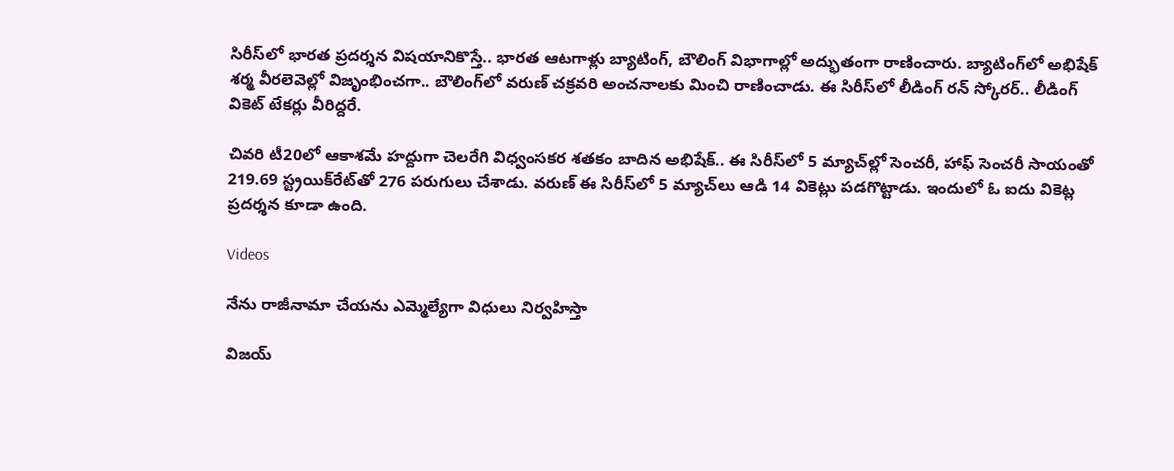సిరీస్‌లో భారత ప్రదర్శన విషయానికొస్తే.. భారత ఆటగాళ్లు బ్యాటింగ్‌, బౌలింగ్‌ విభాగాల్లో అద్భుతంగా రాణించారు. బ్యాటింగ్‌లో అభిషేక్‌ శర్మ వీరలెవెల్లో విజృంభించగా.. బౌలింగ్‌లో వరుణ్‌ చక్రవరి అంచనాలకు మించి రాణించాడు. ఈ సిరీస్‌లో లీడింగ్‌ రన్‌ స్కోరర్‌.. లీడింగ్‌ వికెట్‌ టేకర్లు వీరిద్దరే.

చివరి టీ20లో ఆకాశమే హద్దుగా చెలరేగి విధ్వంసకర శతకం బాదిన అభిషేక్‌.. ఈ సిరీస్‌లో 5 మ్యాచ్‌ల్లో సెంచరీ, హాఫ్‌ సెంచరీ సాయంతో 219.69 స్ట్రయిక్‌రేట్‌తో 276 పరుగులు చేశాడు. వరుణ్‌ ఈ సిరీస్‌లో 5 మ్యాచ్‌లు ఆడి 14 వికెట్లు పడగొట్టాడు. ఇందులో ఓ ఐదు వికెట్ల ప్రదర్శన కూడా ఉంది.

Videos

నేను రాజీనామా చేయను ఎమ్మెల్యేగా విధులు నిర్వహిస్తా

విజయ్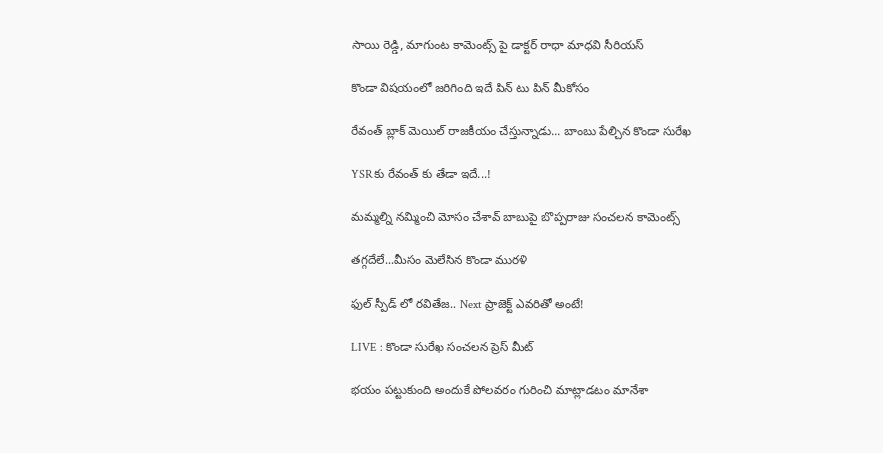సాయి రెడ్డి, మాగుంట కామెంట్స్ పై డాక్టర్ రాధా మాధవి సీరియస్

కొండా విషయంలో జరిగింది ఇదే పిన్ టు పిన్ మీకోసం

రేవంత్ బ్లాక్ మెయిల్ రాజకీయం చేస్తున్నాడు... బాంబు పేల్చిన కొండా సురేఖ

YSRకు రేవంత్ కు తేడా ఇదే...!

మమ్మల్ని నమ్మించి మోసం చేశావ్ బాబుపై బొప్పరాజు సంచలన కామెంట్స్

తగ్గదేలే...మీసం మెలేసిన కొండా మురళి

ఫుల్ స్పీడ్ లో రవితేజ.. Next ప్రాజెక్ట్ ఎవరితో అంటే!

LIVE : కొండా సురేఖ సంచలన ప్రెస్ మీట్

భయం పట్టుకుంది అందుకే పోలవరం గురించి మాట్లాడటం మానేశా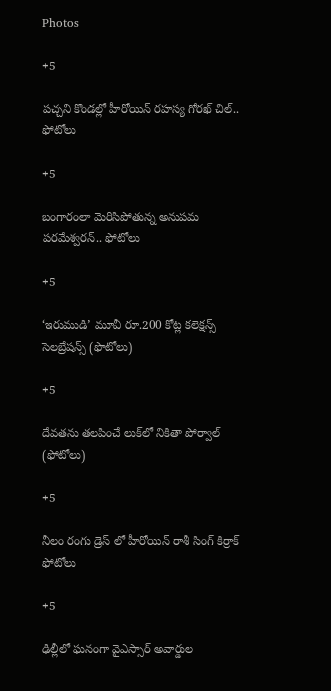Photos

+5

పచ్చని కొండల్లో హీరోయిన్ రహస్య గోరఖ్ చిల్.. ఫోటోలు

+5

బంగారంలా మెరిసిపోతున్న అనుపమ పరమేశ్వరన్.. ఫోటోలు

+5

‘ఇరుముడి’ మూవీ రూ.200 కోట్ల కలెక్షన్స్ సెలబ్రేషన్స్ (ఫొటోలు)

+5

దేవతను తలపించే లుక్‌లో నికితా పోర్వాల్‌ (ఫోటోలు)

+5

నీలం రంగు డ్రెస్ లో హీరోయిన్ రాశీ సింగ్ కిర్రాక్ ఫోటోలు

+5

ఢిల్లీలో ఘనంగా వైఎస్సార్‌ అవార్డుల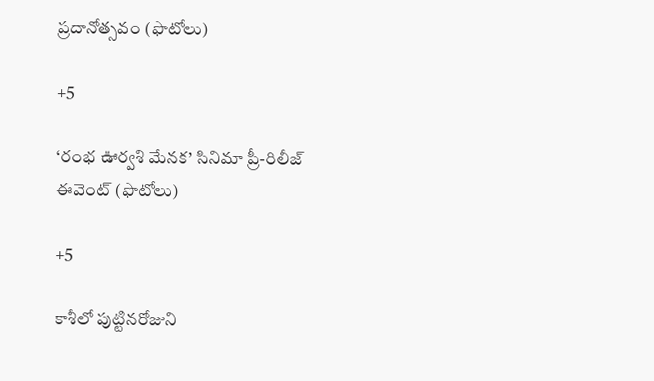ప్రదానోత్సవం (ఫొటోలు)

+5

‘రంభ ఊర్వశి మేనక’ సినిమా ప్రీ-రిలీజ్ ఈవెంట్‌ (ఫొటోలు)

+5

కాశీలో పుట్టినరోజుని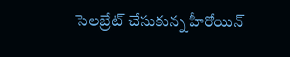సెలబ్రేట్ చేసుకున్న హీరోయిన్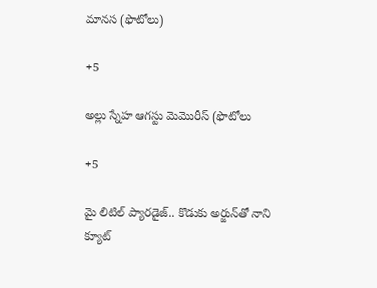మానస (ఫొటోలు)

+5

అల్లు స్నేహ ఆగస్టు మెమొరీస్ (ఫొటోలు

+5

మై లిటిల్ ప్యారడైజ్‌.. కొడుకు అర్జున్‌తో నాని క్యూట్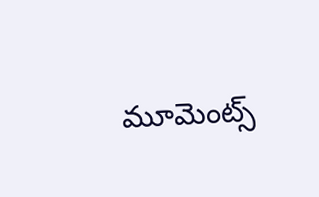మూమెంట్స్‌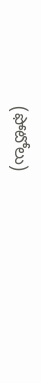(ఫోటోలు)